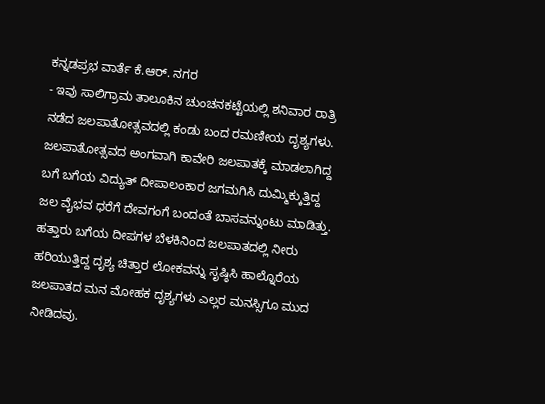ಕನ್ನಡಪ್ರಭ ವಾರ್ತೆ ಕೆ.ಆರ್. ನಗರ
- ಇವು ಸಾಲಿಗ್ರಾಮ ತಾಲೂಕಿನ ಚುಂಚನಕಟ್ಟೆಯಲ್ಲಿ ಶನಿವಾರ ರಾತ್ರಿ ನಡೆದ ಜಲಪಾತೋತ್ಸವದಲ್ಲಿ ಕಂಡು ಬಂದ ರಮಣೀಯ ದೃಶ್ಯಗಳು. ಜಲಪಾತೋತ್ಸವದ ಅಂಗವಾಗಿ ಕಾವೇರಿ ಜಲಪಾತಕ್ಕೆ ಮಾಡಲಾಗಿದ್ದ ಬಗೆ ಬಗೆಯ ವಿದ್ಯುತ್ ದೀಪಾಲಂಕಾರ ಜಗಮಗಿಸಿ ದುಮ್ಮಿಕ್ಕುತ್ತಿದ್ದ ಜಲ ವೈಭವ ಧರೆಗೆ ದೇವಗಂಗೆ ಬಂದಂತೆ ಬಾಸವನ್ನುಂಟು ಮಾಡಿತ್ತು. ಹತ್ತಾರು ಬಗೆಯ ದೀಪಗಳ ಬೆಳಕಿನಿಂದ ಜಲಪಾತದಲ್ಲಿ ನೀರು ಹರಿಯುತ್ತಿದ್ದ ದೃಶ್ಯ ಚಿತ್ತಾರ ಲೋಕವನ್ನು ಸೃಷ್ಠಿಸಿ ಹಾಲ್ನೊರೆಯ ಜಲಪಾತದ ಮನ ಮೋಹಕ ದೃಶ್ಯಗಳು ಎಲ್ಲರ ಮನಸ್ಸಿಗೂ ಮುದ ನೀಡಿದವು.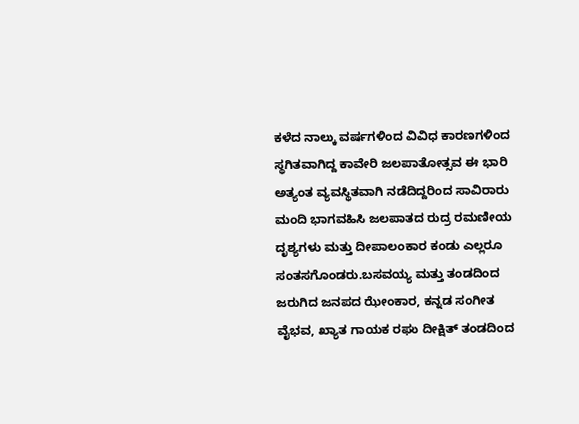ಕಳೆದ ನಾಲ್ಕು ವರ್ಷಗಳಿಂದ ವಿವಿಧ ಕಾರಣಗಳಿಂದ ಸ್ಥಗಿತವಾಗಿದ್ದ ಕಾವೇರಿ ಜಲಪಾತೋತ್ಸವ ಈ ಭಾರಿ ಅತ್ಯಂತ ವ್ಯವಸ್ಥಿತವಾಗಿ ನಡೆದಿದ್ದರಿಂದ ಸಾವಿರಾರು ಮಂದಿ ಭಾಗವಹಿಸಿ ಜಲಪಾತದ ರುದ್ರ ರಮಣೀಯ ದೃಶ್ಯಗಳು ಮತ್ತು ದೀಪಾಲಂಕಾರ ಕಂಡು ಎಲ್ಲರೂ ಸಂತಸಗೊಂಡರು.ಬಸವಯ್ಯ ಮತ್ತು ತಂಡದಿಂದ ಜರುಗಿದ ಜನಪದ ಝೇಂಕಾರ, ಕನ್ನಡ ಸಂಗೀತ ವೈಭವ, ಖ್ಯಾತ ಗಾಯಕ ರಘು ದೀಕ್ಷಿತ್ ತಂಡದಿಂದ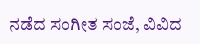ನಡೆದ ಸಂಗೀತ ಸಂಜೆ, ವಿವಿದ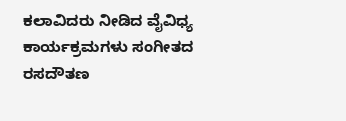ಕಲಾವಿದರು ನೀಡಿದ ವೈವಿಧ್ಯ ಕಾರ್ಯಕ್ರಮಗಳು ಸಂಗೀತದ ರಸದೌತಣ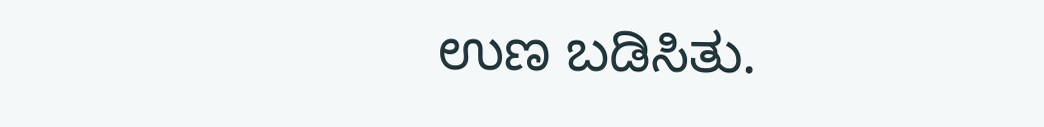ಉಣ ಬಡಿಸಿತು.